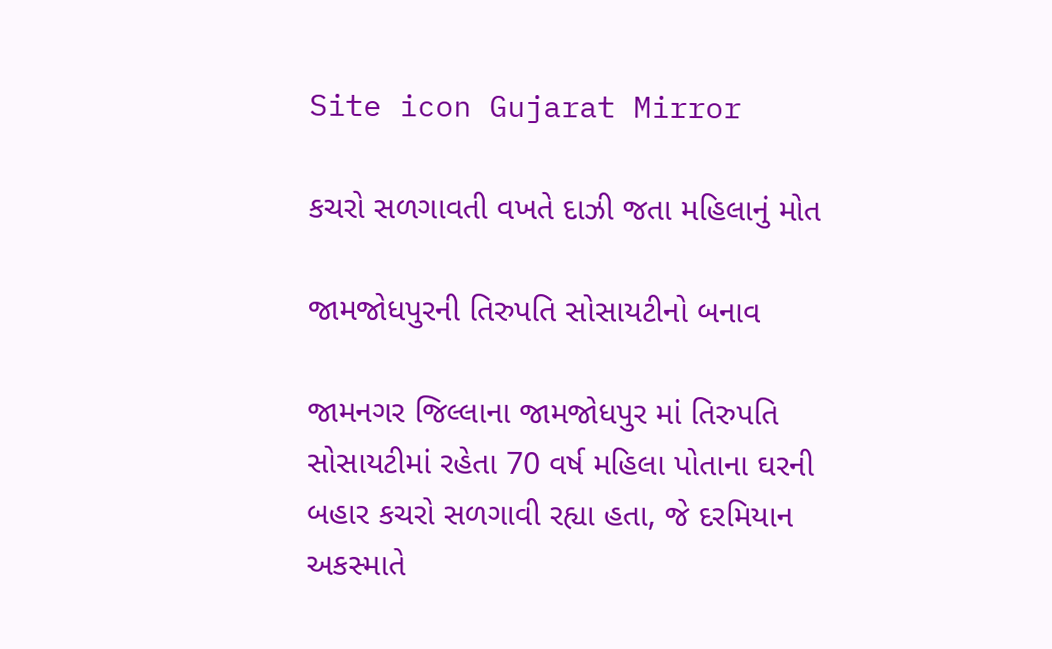Site icon Gujarat Mirror

કચરો સળગાવતી વખતે દાઝી જતા મહિલાનું મોત

જામજોધપુરની તિરુપતિ સોસાયટીનો બનાવ

જામનગર જિલ્લાના જામજોધપુર માં તિરુપતિ સોસાયટીમાં રહેતા 70 વર્ષ મહિલા પોતાના ઘરની બહાર કચરો સળગાવી રહ્યા હતા, જે દરમિયાન અકસ્માતે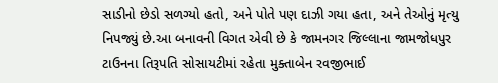સાડીનો છેડો સળગ્યો હતો, અને પોતે પણ દાઝી ગયા હતા, અને તેઓનું મૃત્યુ નિપજ્યું છે.આ બનાવની વિગત એવી છે કે જામનગર જિલ્લાના જામજોધપુર ટાઉનના તિરૂપતિ સોસાયટીમાં રહેતા મુક્તાબેન રવજીભાઈ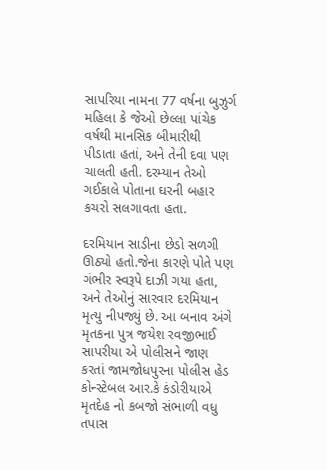સાપરિયા નામના 77 વર્ષના બુઝુર્ગ મહિલા કે જેઓ છેલ્લા પાંચેક વર્ષથી માનસિક બીમારીથી પીડાતા હતાં, અને તેની દવા પણ ચાલતી હતી. દરમ્યાન તેઓ ગઈકાલે પોતાના ઘરની બહાર કચરો સલગાવતા હતા.

દરમિયાન સાડીના છેડો સળગી ઊઠ્યો હતો.જેના કારણે પોતે પણ ગંભીર સ્વરૂપે દાઝી ગયા હતા, અને તેઓનું સારવાર દરમિયાન મૃત્યુ નીપજ્યું છે. આ બનાવ અંગે મૃતકના પુત્ર જયેશ રવજીભાઈ સાપરીયા એ પોલીસને જાણ કરતાં જામજોધપુરના પોલીસ હેડ કોન્સ્ટેબલ આર.કે કંડોરીયાએ મૃતદેહ નો કબજો સંભાળી વધુ તપાસ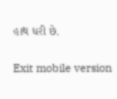હાથ ધરી છે.

Exit mobile version